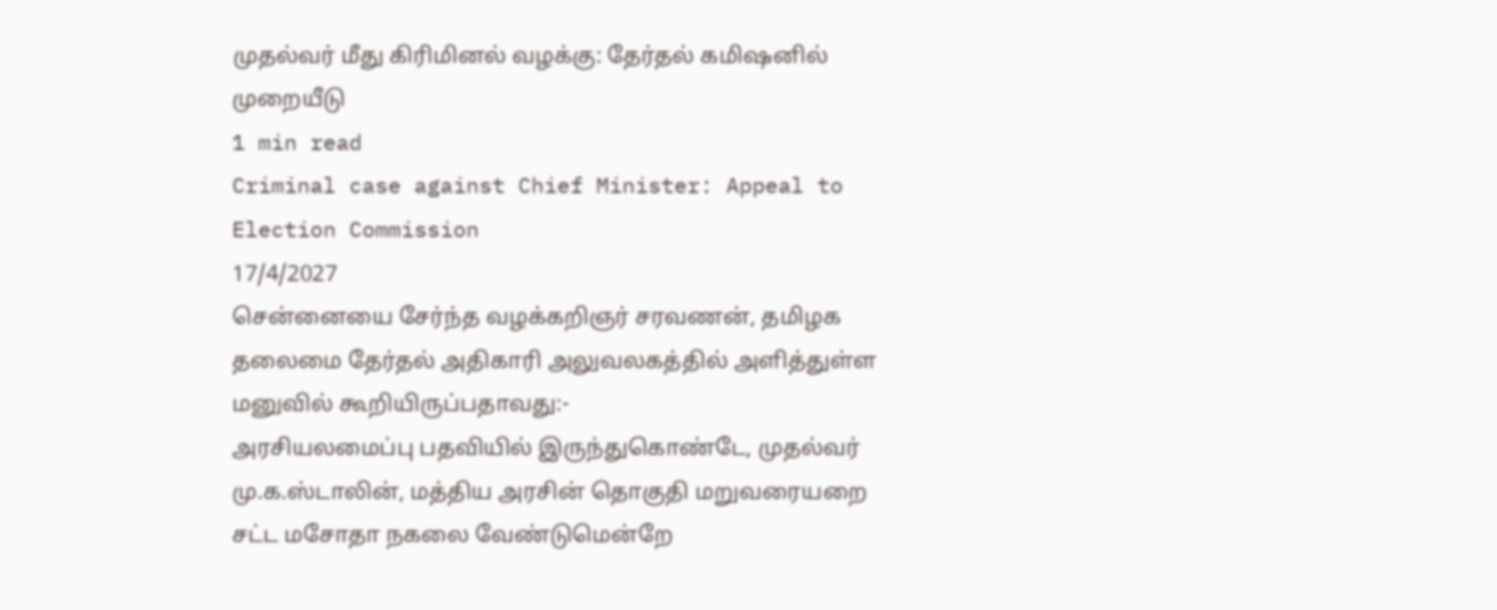முதல்வர் மீது கிரிமினல் வழக்கு: தேர்தல் கமிஷனில் முறையீடு
1 min read
Criminal case against Chief Minister: Appeal to Election Commission
17/4/2027
சென்னையை சேர்ந்த வழக்கறிஞர் சரவணன், தமிழக தலைமை தேர்தல் அதிகாரி அலுவலகத்தில் அளித்துள்ள மனுவில் கூறியிருப்பதாவது:-
அரசியலமைப்பு பதவியில் இருந்துகொண்டே, முதல்வர் மு.க.ஸ்டாலின், மத்திய அரசின் தொகுதி மறுவரையறை சட்ட மசோதா நகலை வேண்டுமென்றே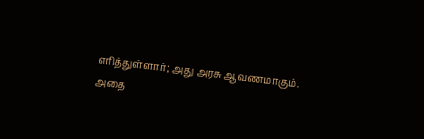எரித்துள்ளார்; அது அரசு ஆவணமாகும்.
அதை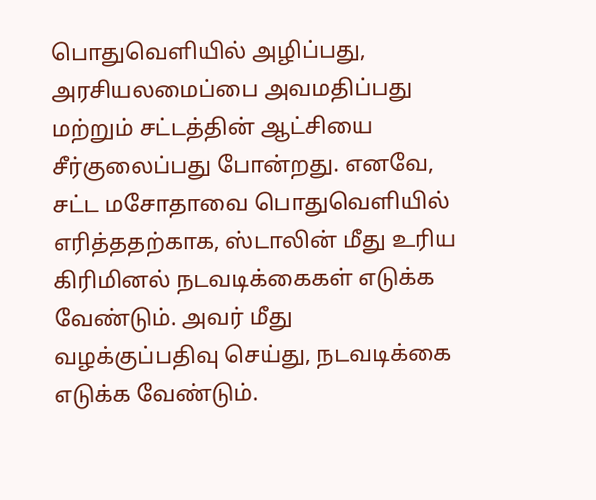பொதுவெளியில் அழிப்பது, அரசியலமைப்பை அவமதிப்பது மற்றும் சட்டத்தின் ஆட்சியை சீர்குலைப்பது போன்றது. எனவே, சட்ட மசோதாவை பொதுவெளியில் எரித்ததற்காக, ஸ்டாலின் மீது உரிய கிரிமினல் நடவடிக்கைகள் எடுக்க வேண்டும். அவர் மீது வழக்குப்பதிவு செய்து, நடவடிக்கை எடுக்க வேண்டும்.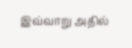இவ்வாறு அதில்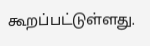கூறப்பட்டுள்ளது.